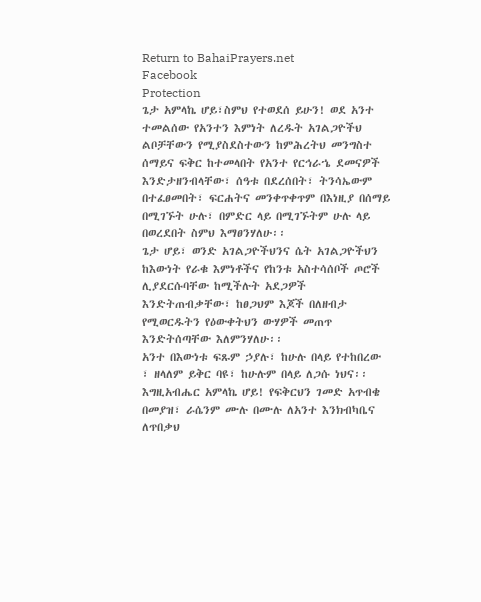Return to BahaiPrayers.net
Facebook
Protection
ጌታ አምላኬ ሆይ፣ስምህ የተወደሰ ይሁን! ወደ አንተ ተመልሰው የአንተን እምነት ለረዱት አገልጋዮችህ ልቦቻቸውን የሚያስደስተውን ከምሕረትህ መንግስተ ሰማይና ፍቅር ከተመላበት የአንተ የርኅራኄ ደመናዎች እንድታዘንብላቸው፣ ሰዓቱ በደረሰበት፣ ትንሳኤውም በተፈፀመበት፣ ፍርሐትና መንቀጥቀጥም በእነዚያ በሰማይ በሚገኙት ሁሉ፣ በምድር ላይ በሚገኙትም ሁሉ ላይ በወረደበት ስምህ እማፀንሃለሁ፡፡
ጌታ ሆይ፣ ወንድ አገልጋዮችህንና ሴት አገልጋዮችህን ከእውነት የራቁ እምነቶችና የከንቱ አስተሳሰቦች ጦሮች ሊያደርሱባቸው ከሚችሉት አደጋዎች እንድትጠብቃቸው፣ ከፀጋህም እጆች በለዘብታ የሚወርዱትን የዕውቀትህን ውሃዎች መጠጥ እንድትሰጣቸው እለምንሃለሁ፡፡
አንተ በእውነቱ ፍጹም ኃያሉ፣ ከሁሉ በላይ የተከበረው ፣ ዘላለም ይቅር ባዩ፣ ከሁሉም በላይ ለጋሱ ነህና፡፡ እግዚአብሔር አምላኬ ሆይ! የፍቅርህን ገመድ አጥብቄ በመያዝ፣ ራሴንም ሙሉ በሙሉ ለአንተ እንክብካቤና ለጥበቃህ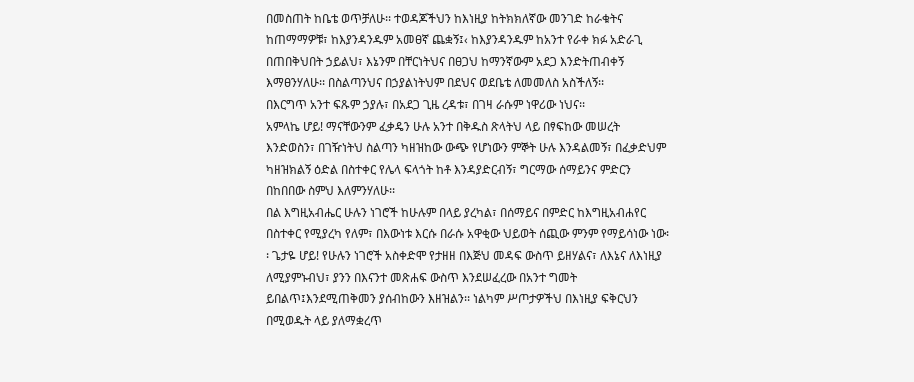በመስጠት ከቤቴ ወጥቻለሁ፡፡ ተወዳጆችህን ከእነዚያ ከትክክለኛው መንገድ ከራቁትና ከጠማማዎቹ፣ ከእያንዳንዱም አመፀኛ ጨቋኝ፤‹ ከእያንዳንዱም ከአንተ የራቀ ክፉ አድራጊ በጠበቅህበት ኃይልህ፣ እኔንም በቸርነትህና በፀጋህ ከማንኛውም አደጋ እንድትጠብቀኝ እማፀንሃለሁ፡፡ በስልጣንህና በኃያልነትህም በደህና ወደቤቴ ለመመለስ አስችለኝ፡፡
በእርግጥ አንተ ፍጹም ኃያሉ፣ በአደጋ ጊዜ ረዳቱ፣ በገዛ ራሱም ነዋሪው ነህና፡፡
አምላኬ ሆይ! ማናቸውንም ፈቃዴን ሁሉ አንተ በቅዱስ ጽላትህ ላይ በፃፍከው መሠረት እንድወስን፣ በገዥነትህ ስልጣን ካዘዝከው ውጭ የሆነውን ምኞት ሁሉ እንዳልመኝ፣ በፈቃድህም ካዘዝክልኝ ዕድል በስተቀር የሌላ ፍላጎት ከቶ እንዳያድርብኝ፣ ግርማው ሰማይንና ምድርን በከበበው ስምህ እለምንሃለሁ፡፡
በል እግዚአብሔር ሁሉን ነገሮች ከሁሉም በላይ ያረካል፣ በሰማይና በምድር ከእግዚአብሐየር በስተቀር የሚያረካ የለም፣ በእውነቱ እርሱ በራሱ አዋቂው ህይወት ሰጪው ምንም የማይሳነው ነው፡፡ ጌታዬ ሆይ! የሁሉን ነገሮች አስቀድሞ የታዘዘ በእጅህ መዳፍ ውስጥ ይዘሃልና፣ ለእኔና ለእነዚያ ለሚያምኑብህ፣ ያንን በእናንተ መጽሐፍ ውስጥ እንደሠፈረው በአንተ ግመት ይበልጥ፤እንደሚጠቅመን ያሰብከውን እዘዝልን፡፡ ነልካም ሥጦታዎችህ በእነዚያ ፍቅርህን በሚወዱት ላይ ያለማቋረጥ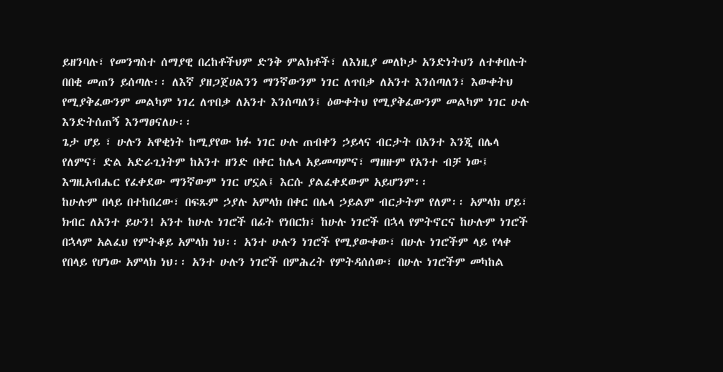ይዘንባሉ፣ የመንግስተ ሰማያዊ በረከቶችህም ድንቅ ምልክቶች፣ ለእነዚያ መለኮታ አንድነትህን ለተቀበሉት በበቂ መጠን ይሰጣሉ፡፡ ለእኛ ያዘጋጀሀልንን ማንኛውንም ነገር ለጥበቃ ለአንተ እንሰጣለን፣ እውቀትህ የሚያቅፈውንም መልካም ነገረ ለጥበቃ ለአንተ እንሰጣለን፤ ዕውቀትህ የሚያቅፈውንም መልካም ነገር ሁሉ እንድትሰጠኝ እንማፀናለሁ፡፡
ጌታ ሆይ ፣ ሁሉን አዋቂነት ከሚያየው ክፉ ነገር ሁሉ ጠብቀን ኃይላና ብርታት በአንተ እንጂ በሌላ የለምና፣ ድል አድራጊነትም ከአንተ ዘንድ በቀር ከሌላ አይመጣምና፣ ማዘዙም የአንተ ብቻ ነው፤ እግዚአብሔር የፈቀደው ማንኛውም ነገር ሆኗል፤ እርሱ ያልፈቀደውም አይሆንም፡፡
ከሁሉም በላይ በተከበረው፣ በፍጹም ኃያሉ አምላክ በቀር በሌላ ኃይልም ብርታትም የለም፡፡ አምላክ ሆይ፣ ክብር ለአንተ ይሁን! አንተ ከሁሉ ነገሮች በፊት የነበርክ፣ ከሁሉ ነገሮች በኋላ የምትኖርና ከሁሉም ነገሮች በኋላም አልፈህ የምትቆይ አምላክ ነህ፡፡ አንተ ሁሉን ነገሮች የሚያውቀው፣ በሁሉ ነገሮችም ላይ የላቀ የበላይ የሆነው አምላክ ነህ፡፡ አንተ ሁሉን ነገሮች በምሕረት የምትዳሰሰው፣ በሁሉ ነገሮችም መካከል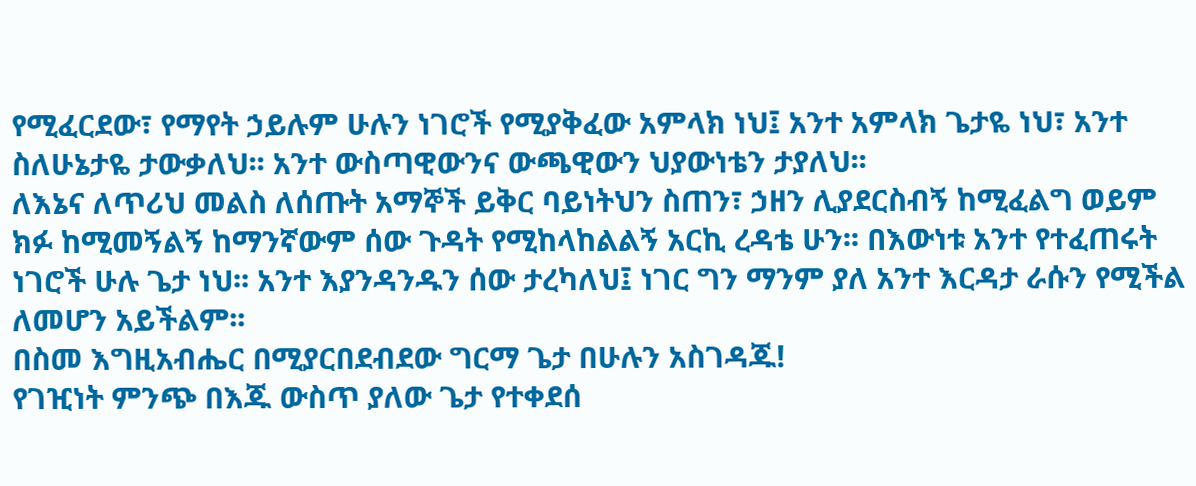የሚፈርደው፣ የማየት ኃይሉም ሁሉን ነገሮች የሚያቅፈው አምላክ ነህ፤ አንተ አምላክ ጌታዬ ነህ፣ አንተ ስለሁኔታዬ ታውቃለህ፡፡ አንተ ውስጣዊውንና ውጫዊውን ህያውነቴን ታያለህ፡፡
ለእኔና ለጥሪህ መልስ ለሰጡት አማኞች ይቅር ባይነትህን ስጠን፣ ኃዘን ሊያደርስብኝ ከሚፈልግ ወይም ክፉ ከሚመኝልኝ ከማንኛውም ሰው ጉዳት የሚከላከልልኝ አርኪ ረዳቴ ሁን፡፡ በእውነቱ አንተ የተፈጠሩት ነገሮች ሁሉ ጌታ ነህ፡፡ አንተ እያንዳንዱን ሰው ታረካለህ፤ ነገር ግን ማንም ያለ አንተ እርዳታ ራሱን የሚችል ለመሆን አይችልም፡፡
በስመ እግዚአብሔር በሚያርበደብደው ግርማ ጌታ በሁሉን አስገዳጁ!
የገዢነት ምንጭ በእጁ ውስጥ ያለው ጌታ የተቀደሰ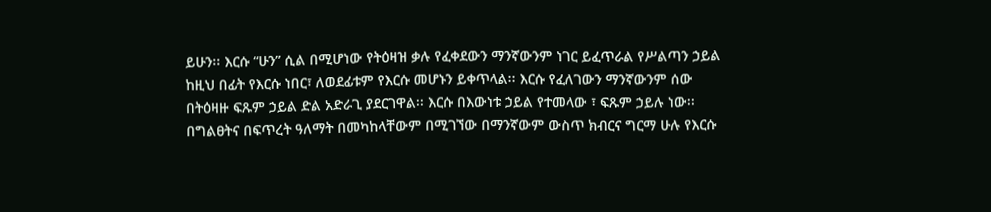ይሁን፡፡ እርሱ “ሁን” ሲል በሚሆነው የትዕዛዝ ቃሉ የፈቀደውን ማንኛውንም ነገር ይፈጥራል የሥልጣን ኃይል ከዚህ በፊት የእርሱ ነበር፣ ለወደፊቱም የእርሱ መሆኑን ይቀጥላል፡፡ እርሱ የፈለገውን ማንኛውንም ሰው በትዕዛዙ ፍጹም ኃይል ድል አድራጊ ያደርገዋል፡፡ እርሱ በእውነቱ ኃይል የተመላው ፣ ፍጹም ኃይሉ ነው፡፡ በግልፀትና በፍጥረት ዓለማት በመካከላቸውም በሚገኘው በማንኛውም ውስጥ ክብርና ግርማ ሁሉ የእርሱ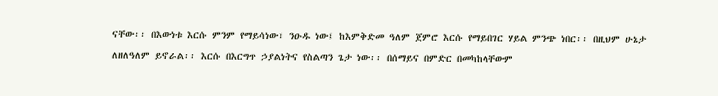ናቸው፡፡ በእውነቱ እርሱ ምንም የማይሳነው፣ ንዑዱ ነው፤ ከእምቅድመ ዓለም ጀምሮ እርሱ የማይበገር ሃይል ምንጭ ነበር፡፡ በዚህም ሁኔታ ለዘለዓለም ይኖራል፡፡ እርሱ በእርግጥ ኃያልነትና የስልጣን ጌታ ነው፡፡ በሰማይና በምድር በመካከላቸውም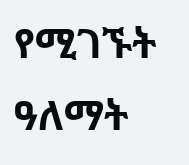የሚገኙት ዓለማት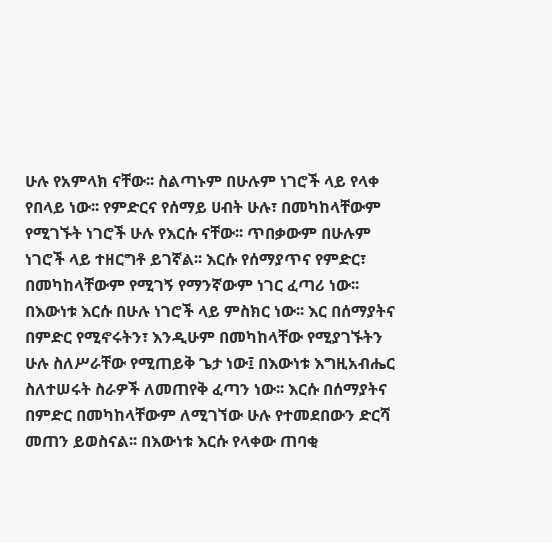ሁሉ የአምላክ ናቸው፡፡ ስልጣኑም በሁሉም ነገሮች ላይ የላቀ የበላይ ነው፡፡ የምድርና የሰማይ ሀብት ሁሉ፣ በመካከላቸውም የሚገኙት ነገሮች ሁሉ የእርሱ ናቸው፡፡ ጥበቃውም በሁሉም ነገሮች ላይ ተዘርግቶ ይገኛል፡፡ እርሱ የሰማያጥና የምድር፣ በመካከላቸውም የሚገኝ የማንኛውም ነገር ፈጣሪ ነው፡፡ በእውነቱ እርሱ በሁሉ ነገሮች ላይ ምስክር ነው፡፡ እር በሰማያትና በምድር የሚኖሩትን፣ እንዲሁም በመካከላቸው የሚያገኙትን ሁሉ ስለሥራቸው የሚጠይቅ ጌታ ነው፤ በእውነቱ እግዚአብሔር ስለተሠሩት ስራዎች ለመጠየቅ ፈጣን ነው፡፡ እርሱ በሰማያትና በምድር በመካከላቸውም ለሚገኘው ሁሉ የተመደበውን ድርሻ መጠን ይወስናል፡፡ በእውነቱ እርሱ የላቀው ጠባቂ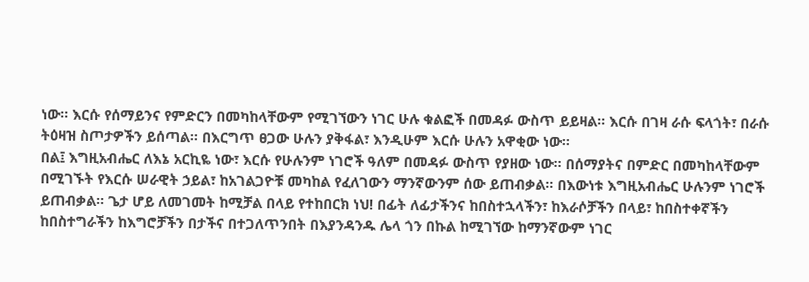ነው፡፡ እርሱ የሰማይንና የምድርን በመካከላቸውም የሚገኘውን ነገር ሁሉ ቁልፎች በመዳፉ ውስጥ ይይዛል፡፡ እርሱ በገዛ ራሱ ፍላጎት፣ በራሱ ትዕዛዝ ስጦታዎችን ይሰጣል፡፡ በእርግጥ ፀጋው ሁሉን ያቅፋል፣ እንዲሁም እርሱ ሁሉን አዋቂው ነው፡፡
በል፤ እግዚአብሔር ለእኔ አርኪዬ ነው፣ እርሱ የሁሉንም ነገሮች ዓለም በመዳፉ ውስጥ የያዘው ነው፡፡ በሰማያትና በምድር በመካከላቸውም በሚገኙት የእርሱ ሠራዊት ኃይል፣ ከአገልጋዮቹ መካከል የፈለገውን ማንኛውንም ሰው ይጠብቃል፡፡ በእውነቱ እግዚአብሔር ሁሉንም ነገሮች ይጠብቃል፡፡ ጌታ ሆይ ለመገመት ከሚቻል በላይ የተከበርክ ነህ! በፊት ለፊታችንና ከበስተኋላችን፣ ከእራሶቻችን በላይ፣ ከበስተቀኛችን ከበስተግራችን ከእግሮቻችን በታችና በተጋለጥንበት በእያንዳንዱ ሌላ ጎን በኩል ከሚገኘው ከማንኛውም ነገር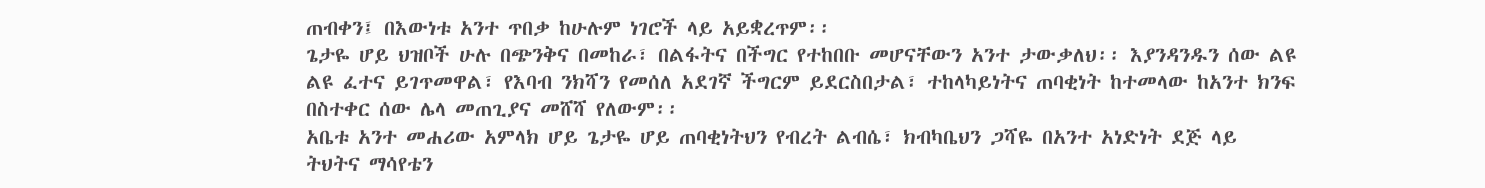ጠብቀን፤ በእውነቱ አንተ ጥበቃ ከሁሉም ነገሮች ላይ አይቋረጥም፡፡
ጌታዬ ሆይ ህዝቦች ሁሉ በጭንቅና በመከራ፣ በልፋትና በችግር የተከበቡ መሆናቸውን አንተ ታውቃለህ፡፡ እያንዳንዱን ሰው ልዩ ልዩ ፈተና ይገጥመዋል፣ የእባብ ንክሻን የመሰለ አደገኛ ችግርም ይደርስበታል፣ ተከላካይነትና ጠባቂነት ከተመላው ከአንተ ክንፍ በስተቀር ሰው ሌላ መጠጊያና መሸሻ የለውም፡፡
አቤቱ አንተ መሐሪው አምላክ ሆይ ጌታዬ ሆይ ጠባቂነትህን የብረት ልብሴ፣ ክብካቤህን ጋሻዬ በአንተ አነድነት ደጅ ላይ ትህትና ማሳየቴን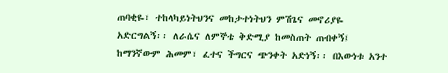ጠባቂዬ፣ ተከላካይነትህንና መከታተነትህን ምሽጌና መኖሪያዬ አድርግልኝ፡፡ ለራሴና ለምኞቴ ቅድሚያ ከመስጠት ጠብቀኝ፤ ከማንኛውም ሕመም፣ ፈተና ችግርና ጭንቀት አድነኝ፡፡ በእውነቱ አንተ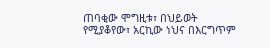ጠባቂው ሞግዚቱ፣ በህይወት የሚያቆየው፣ አርኪው ነህና በእርግጥም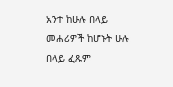አንተ ከሁሉ በላይ መሐሪዎች ከሆኑት ሁሉ በላይ ፈጹም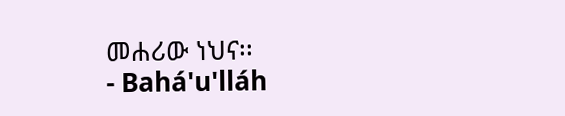መሐሪው ነህና፡፡
- Bahá'u'lláh